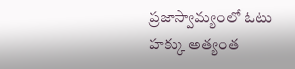ప్రజాస్వామ్యంలో ఓటు హక్కు అత్యంత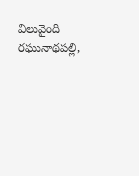విలువైంది రఘునాథపల్లి,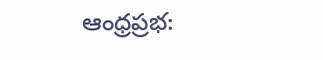ఆంధ్రప్రభ: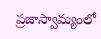ప్రజాస్వామ్యంలో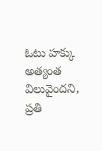ఓటు హక్కు అత్యంత విలువైందని, ప్రతి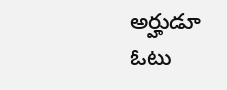అర్హుడూ ఓటు